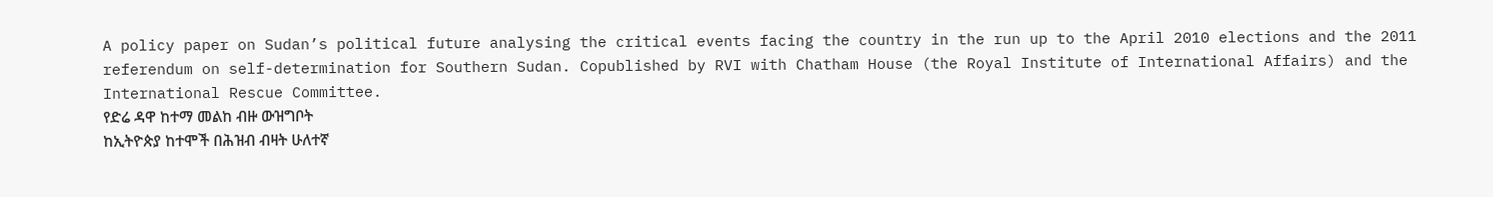A policy paper on Sudan’s political future analysing the critical events facing the country in the run up to the April 2010 elections and the 2011 referendum on self-determination for Southern Sudan. Copublished by RVI with Chatham House (the Royal Institute of International Affairs) and the International Rescue Committee.
የድሬ ዳዋ ከተማ መልከ ብዙ ውዝግቦት
ከኢትዮጵያ ከተሞች በሕዝብ ብዛት ሁለተኛ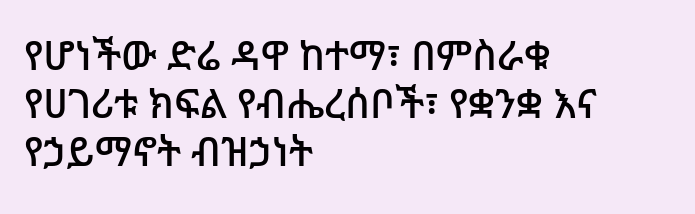የሆነችው ድሬ ዳዋ ከተማ፣ በምስራቁ የሀገሪቱ ክፍል የብሔረሰቦች፣ የቋንቋ እና የኃይማኖት ብዝኃነት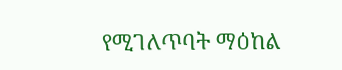የሚገለጥባት ማዕከል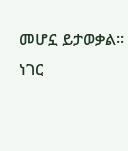መሆኗ ይታወቃል። ነገር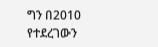ግን በ2010 የተደረገውን